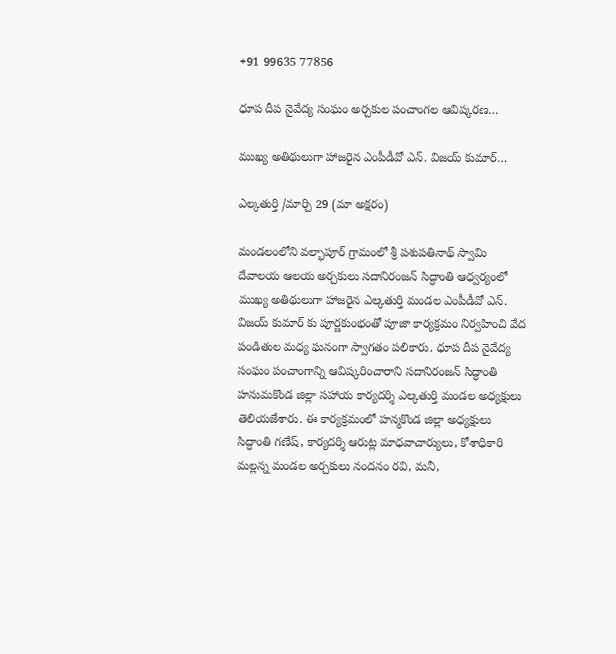+91 99635 77856

ధూప దీప నైవేద్య సంఘం అర్చకుల పంచాంగల ఆవిష్కరణ…

ముఖ్య అతిథులుగా హాజరైన ఎంపీడీవో ఎన్. విజయ్ కుమార్…

ఎల్కతుర్తి /మార్చి 29 (మా అక్షరం)

మండలంలోని వల్భాపూర్ గ్రామంలో శ్రీ పశుపతినాథ్ స్వామి దేవాలయ ఆలయ అర్చకులు సదానిరంజన్ సిద్ధాంతి ఆధ్వర్యంలో ముఖ్య అతిథులుగా హాజరైన ఎల్కతుర్తి మండల ఎంపీడీవో ఎన్. విజయ్ కుమార్ కు పూర్ణకుంభంతో పూజా కార్యక్రమం నిర్వహించి వేద పండితుల మధ్య ఘనంగా స్వాగతం పలికారు. ధూప దీప నైవేద్య సంఘం పంచాంగాన్ని ఆవిష్కరించారాని సదానిరంజన్ సిద్ధాంతి హనుమకొండ జిల్లా సహాయ కార్యదర్శి ఎల్కతుర్తి మండల అధ్యక్షులు తెలియజేశారు. ఈ కార్యక్రమంలో హన్మకొండ జిల్లా అధ్యక్షులు సిద్ధాంతి గణేష్, కార్యదర్శి ఆరుట్ల మాధవాచార్యులు, కోశాధికారి మల్లన్న మండల అర్చకులు నందనం రవి, మనీ,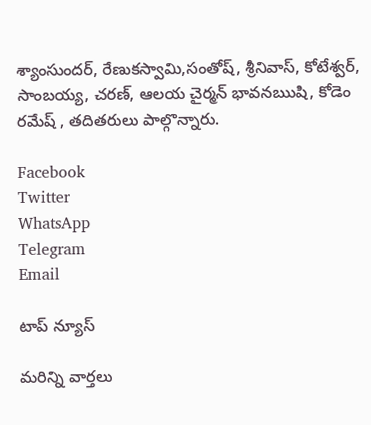శ్యాంసుందర్, రేణుకస్వామి,సంతోష్, శ్రీనివాస్, కోటేశ్వర్, సాంబయ్య, చరణ్, ఆలయ చైర్మన్ భావనఋషి, కోడెం రమేష్ , తదితరులు పాల్గొన్నారు.

Facebook
Twitter
WhatsApp
Telegram
Email

టాప్ న్యూస్

మరిన్ని వార్తలు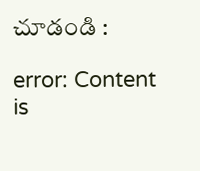చూడండి :

error: Content is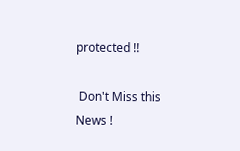protected !!

 Don't Miss this News !